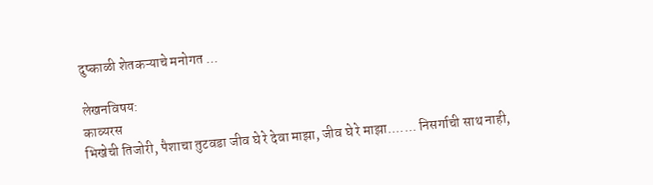दुष्काळी शेतकऱ्याचे मनोगत ...

लेखनविषय:
काव्यरस
भिखेची तिजोरी, पैशाचा तुटवडा जीव घे रे देवा माझा, जीव घे रे माझा....... निसर्गाची साथ नाही,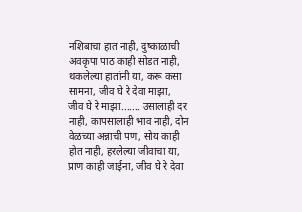नशिबाचा हात नाही, दुष्काळाची अवकृपा पाठ काही सोडत नाही, थकलेल्या हातांनी या, करू कसा सामना, जीव घे रे देवा माझा, जीव घे रे माझा....... उसालाही दर नाही, कापसालाही भाव नाही, दोन वेळच्या अन्नाची पण, सोय काही होत नाही, हरलेल्या जीवाचा या, प्राण काही जाईना, जीव घे रे देवा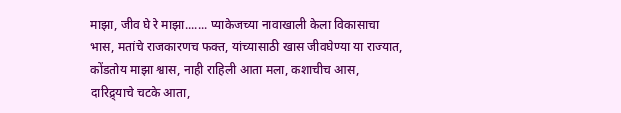माझा, जीव घे रे माझा....... प्याकेजच्या नावाखाली केला विकासाचा भास, मतांचे राजकारणच फक्त, यांच्यासाठी खास जीवघेण्या या राज्यात, कोंडतोय माझा श्वास, नाही राहिली आता मला, कशाचीच आस, दारिद्र्याचे चटके आता,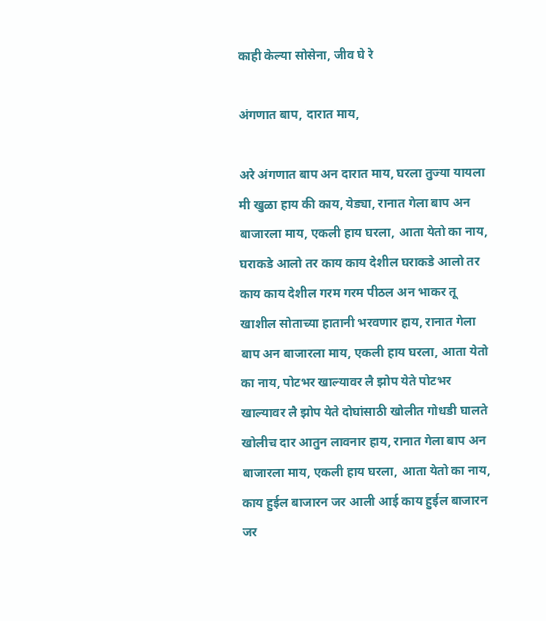काही केल्या सोसेना, जीव घे रे

अंगणात बाप, दारात माय,

अरे अंगणात बाप अन दारात माय, घरला तुज्या यायला मी खुळा हाय की काय, येड्या, रानात गेला बाप अन बाजारला माय, एकली हाय घरला, आता येतो का नाय, घराकडे आलो तर काय काय देशील घराकडे आलो तर काय काय देशील गरम गरम पीठल अन भाकर तू खाशील सोताच्या हातानी भरवणार हाय, रानात गेला बाप अन बाजारला माय, एकली हाय घरला, आता येतो का नाय, पोटभर खाल्यावर लै झोप येते पोटभर खाल्यावर लै झोप येते दोघांसाठी खोलीत गोधडी घालते खोलीच दार आतुन लावनार हाय, रानात गेला बाप अन बाजारला माय, एकली हाय घरला, आता येतो का नाय, काय हुईल बाजारन जर आली आई काय हुईल बाजारन जर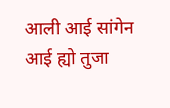आली आई सांगेन आई ह्यो तुजा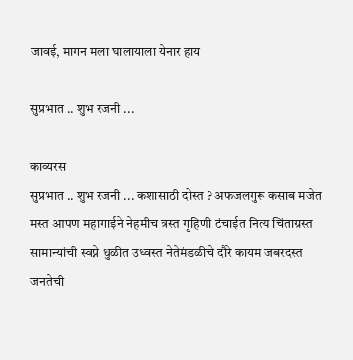जावई, मागन मला घालायाला येनार हाय

सुप्रभात .. शुभ रजनी ...

काव्यरस
सुप्रभात .. शुभ रजनी ... कशासाठी दोस्त ? अफजलगुरू कसाब मजेत मस्त आपण महागाईने नेहमीच त्रस्त गृहिणी टंचाईत नित्य चिंताग्रस्त सामान्यांची स्वप्ने धुळीत उध्वस्त नेतेमंडळीचे दौरे कायम जबरदस्त जनतेची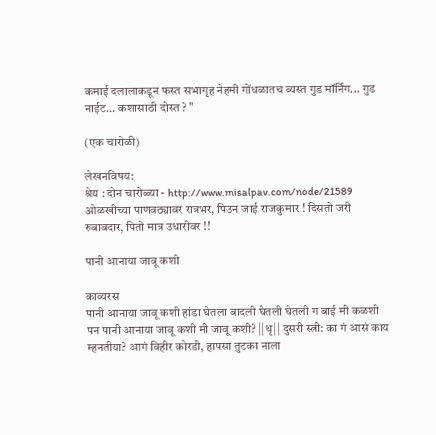कमाई दलालाकडून फस्त सभागृह नेहमी गोंधळातच व्यस्त गुड मॉर्निंग... गुड नाईट... कशासाठी दोस्त ? "

(एक चारोळी)

लेखनविषय:
श्रेय : दोन चारोळ्या - http://www.misalpav.com/node/21589 ओळखीच्या पाणवठ्यावर रात्रभर, पिउन जाई राजकुमार ! दिसतो जरी रुबाबदार, पितो मात्र उधारीवर !!

पानी आनाया जावू कशी

काव्यरस
पानी आनाया जावू कशी हांडा घेतला बादली घेतली घेतली ग बाई मी कळशी पन पानी आनाया जावू कशी मी जावू कशी? ||धृ|| दुसरी स्त्री: का गं आसं काय म्हनतीया? आगं विहीर कोरडी, हापसा तुटका नाला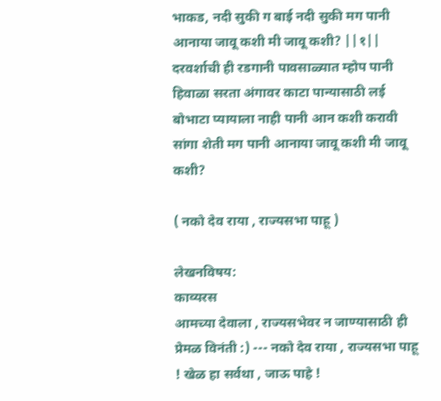भाकड, नदी सुकी ग बाई नदी सुकी मग पानी आनाया जावू कशी मी जावू कशी? ||१|| दरवर्शाची ही रडगानी पावसाळ्यात म्होप पानी हिवाळा सरता अंगावर काटा पान्यासाठी लई बोभाटा प्यायाला नाही पानी आन कशी करावी सांगा शेती मग पानी आनाया जावू कशी मी जावू कशी?

( नको देव राया , राज्यसभा पाहू )

लेखनविषय:
काव्यरस
आमच्या देवाला , राज्यसभेवर न जाण्यासाठी ही प्रेमळ विनंती :) --- नको देव राया , राज्यसभा पाहू ! खेळ हा सर्वथा , जाऊ पाहे !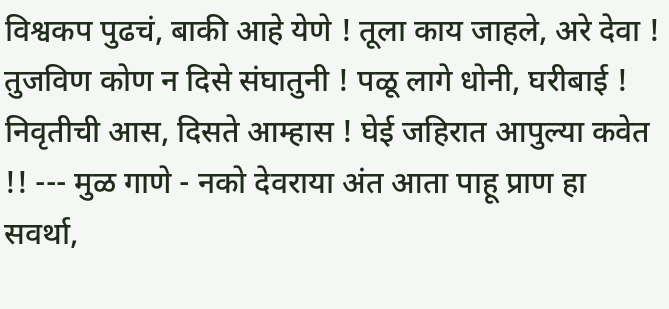विश्वकप पुढचं, बाकी आहे येणे ! तूला काय जाहले, अरे देवा ! तुजविण कोण न दिसे संघातुनी ! पळू लागे धोनी, घरीबाई ! निवृतीची आस, दिसते आम्हास ! घेई जहिरात आपुल्या कवेत !! --- मुळ गाणे - नको देवराया अंत आता पाहू प्राण हा सवर्था,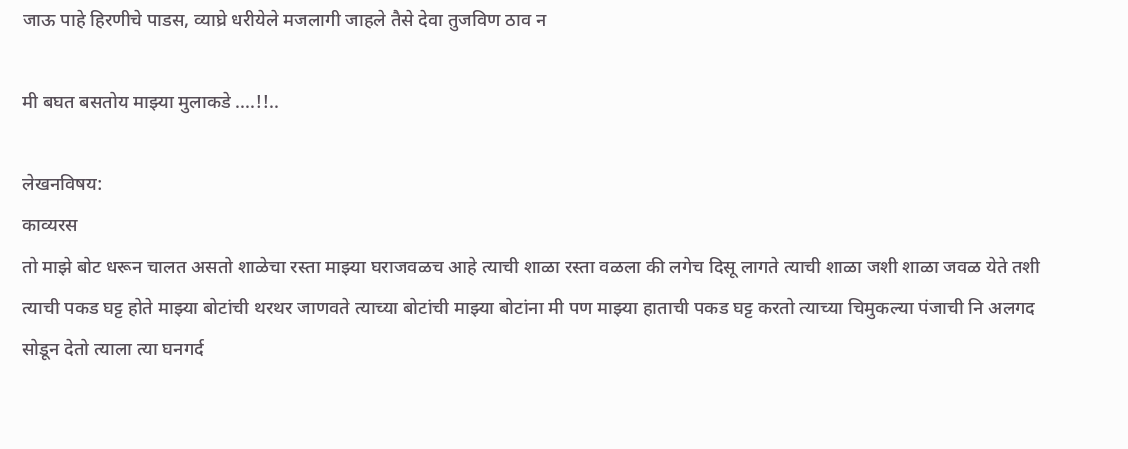जाऊ पाहे हिरणीचे पाडस, व्याघ्रे धरीयेले मजलागी जाहले तैसे देवा तुजविण ठाव न

मी बघत बसतोय माझ्या मुलाकडे ....!!..

लेखनविषय:
काव्यरस
तो माझे बोट धरून चालत असतो शाळेचा रस्ता माझ्या घराजवळच आहे त्याची शाळा रस्ता वळला की लगेच दिसू लागते त्याची शाळा जशी शाळा जवळ येते तशी त्याची पकड घट्ट होते माझ्या बोटांची थरथर जाणवते त्याच्या बोटांची माझ्या बोटांना मी पण माझ्या हाताची पकड घट्ट करतो त्याच्या चिमुकल्या पंजाची नि अलगद सोडून देतो त्याला त्या घनगर्द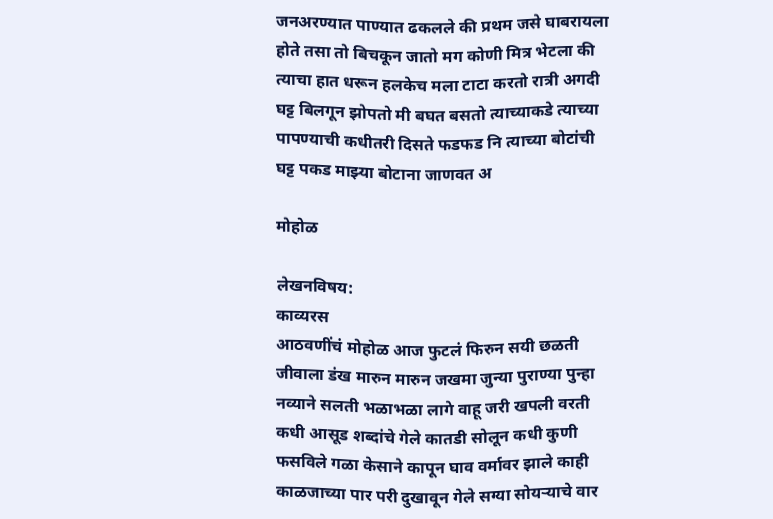जनअरण्यात पाण्यात ढकलले की प्रथम जसे घाबरायला होते तसा तो बिचकून जातो मग कोणी मित्र भेटला की त्याचा हात धरून हलकेच मला टाटा करतो रात्री अगदी घट्ट बिलगून झोपतो मी बघत बसतो त्याच्याकडे त्याच्या पापण्याची कधीतरी दिसते फडफड नि त्याच्या बोटांची घट्ट पकड माझ्या बोटाना जाणवत अ

मोहोळ

लेखनविषय:
काव्यरस
आठवणींचं मोहोळ आज फुटलं फिरुन सयी छळती जीवाला डंख मारुन मारुन जखमा जुन्या पुराण्या पुन्हा नव्याने सलती भळाभळा लागे वाहू जरी खपली वरती कधी आसूड शब्दांचे गेले कातडी सोलून कधी कुणी फसविले गळा केसाने कापून घाव वर्मावर झाले काही काळजाच्या पार परी दुखावून गेले सग्या सोयर्‍याचे वार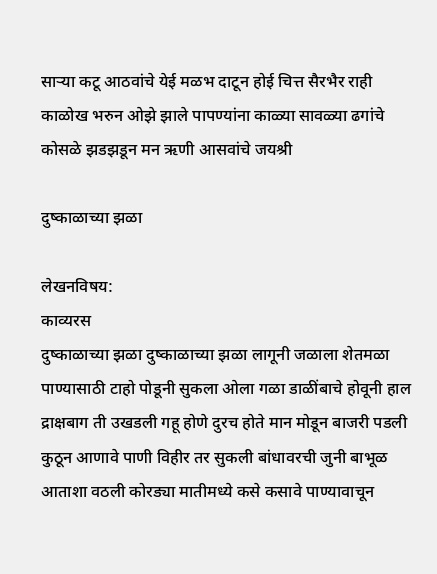सार्‍या कटू आठवांचे येई मळभ दाटून होई चित्त सैरभैर राही काळोख भरुन ओझे झाले पापण्यांना काळ्या सावळ्या ढगांचे कोसळे झडझडून मन ऋणी आसवांचे जयश्री

दुष्काळाच्या झळा

लेखनविषय:
काव्यरस
दुष्काळाच्या झळा दुष्काळाच्या झळा लागूनी जळाला शेतमळा पाण्यासाठी टाहो पोडूनी सुकला ओला गळा डाळींबाचे होवूनी हाल द्राक्षबाग ती उखडली गहू होणे दुरच होते मान मोडून बाजरी पडली कुठून आणावे पाणी विहीर तर सुकली बांधावरची जुनी बाभूळ आताशा वठली कोरड्या मातीमध्ये कसे कसावे पाण्यावाचून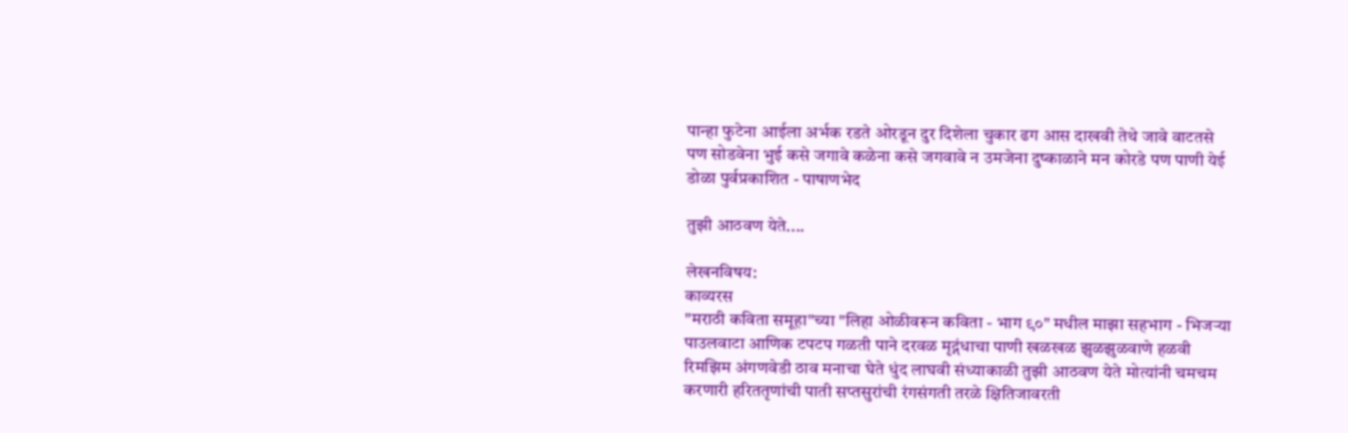पान्हा फुटेना आईला अर्भक रडते ओरडून दुर दिशेला चुकार ढग आस दाखवी तेथे जावे वाटतसे पण सोडवेना भुई कसे जगावे कळेना कसे जगवावे न उमजेना दुष्काळाने मन कोरडे पण पाणी येई डोळा पुर्वप्रकाशित - पाषाणभेद

तुझी आठवण येते....

लेखनविषय:
काव्यरस
"मराठी कविता समूहा"च्या "लिहा ओळीवरून कविता - भाग ९०" मधील माझा सहभाग - भिजऱ्या पाउलवाटा आणिक टपटप गळती पाने दरवळ मृद्गंधाचा पाणी खळखळ झुळझुळवाणे हळवी रिमझिम अंगणवेडी ठाव मनाचा घेते धुंद लाघवी संध्याकाळी तुझी आठवण येते मोत्यांनी चमचम करणारी हरिततृणांची पाती सप्तसुरांची रंगसंगती तरळे क्षितिजावरती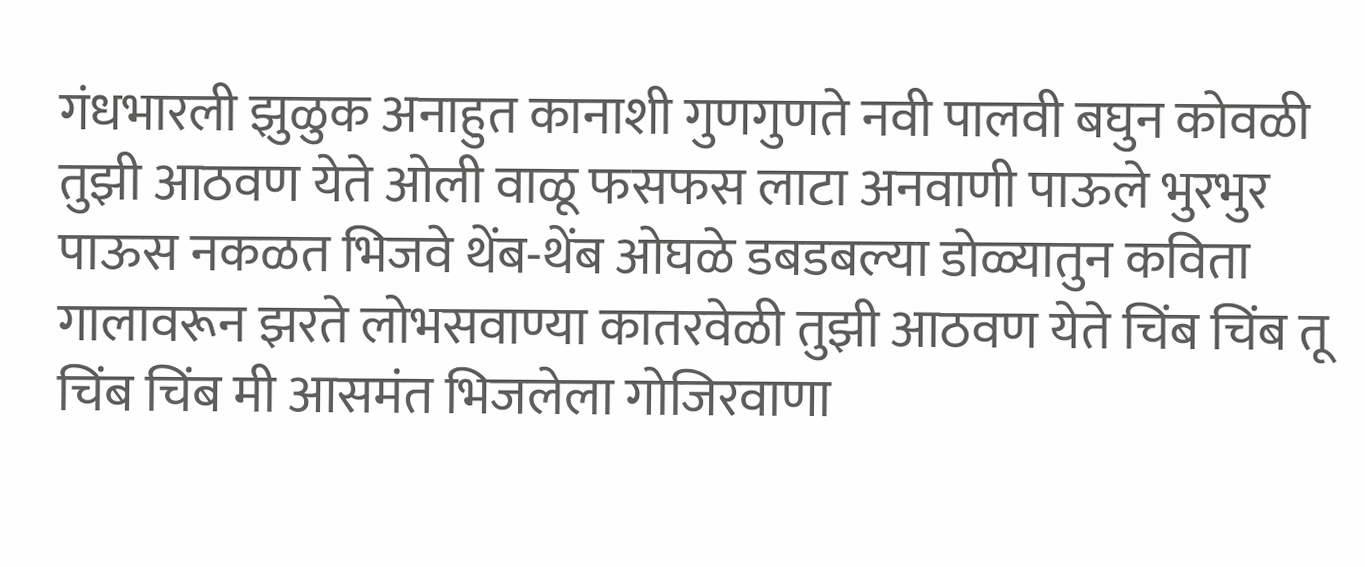गंधभारली झुळुक अनाहुत कानाशी गुणगुणते नवी पालवी बघुन कोवळी तुझी आठवण येते ओली वाळू फसफस लाटा अनवाणी पाऊले भुरभुर पाऊस नकळत भिजवे थेंब-थेंब ओघळे डबडबल्या डोळ्यातुन कविता गालावरून झरते लोभसवाण्या कातरवेळी तुझी आठवण येते चिंब चिंब तू चिंब चिंब मी आसमंत भिजलेला गोजिरवाणा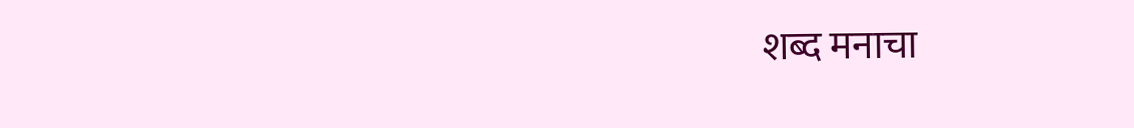शब्द मनाचा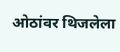ओठांवर थिजलेला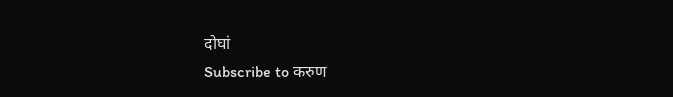दोघां
Subscribe to करुण